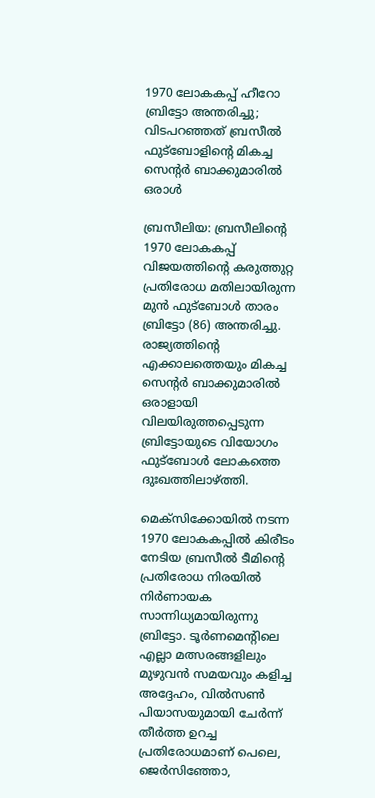1970 ലോകകപ്പ് ഹീറോ ബ്രിട്ടോ അന്തരിച്ചു; വിടപറഞ്ഞത് ബ്രസീൽ ഫുട്ബോളിന്റെ മികച്ച സെന്റർ ബാക്കുമാരിൽ ഒരാൾ

ബ്രസീലിയ: ബ്രസീലിന്റെ 1970 ലോകകപ്പ് വിജയത്തിന്റെ കരുത്തുറ്റ പ്രതിരോധ മതിലായിരുന്ന മുൻ ഫുട്‌ബോൾ താരം ബ്രിട്ടോ (86) അന്തരിച്ചു. രാജ്യത്തിന്റെ എക്കാലത്തെയും മികച്ച സെന്റർ ബാക്കുമാരിൽ ഒരാളായി വിലയിരുത്തപ്പെടുന്ന ബ്രിട്ടോയുടെ വിയോഗം ഫുട്‌ബോൾ ലോകത്തെ ദുഃഖത്തിലാഴ്ത്തി.

മെക്‌സിക്കോയിൽ നടന്ന 1970 ലോകകപ്പിൽ കിരീടം നേടിയ ബ്രസീൽ ടീമിന്റെ പ്രതിരോധ നിരയിൽ നിർണായക സാന്നിധ്യമായിരുന്നു ബ്രിട്ടോ. ടൂർണമെന്റിലെ എല്ലാ മത്സരങ്ങളിലും മുഴുവൻ സമയവും കളിച്ച അദ്ദേഹം, വിൽസൺ പിയാസയുമായി ചേർന്ന് തീർത്ത ഉറച്ച പ്രതിരോധമാണ് പെലെ, ജെർസിഞ്ഞോ,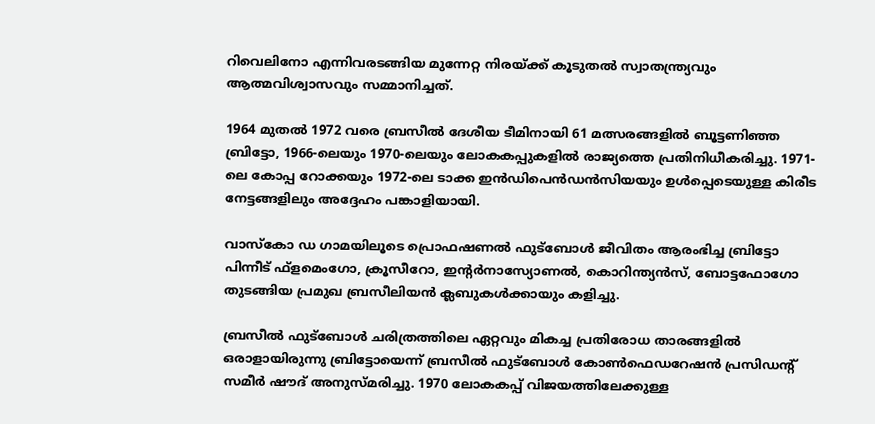റിവെലിനോ എന്നിവരടങ്ങിയ മുന്നേറ്റ നിരയ്ക്ക് കൂടുതൽ സ്വാതന്ത്ര്യവും ആത്മവിശ്വാസവും സമ്മാനിച്ചത്.

1964 മുതൽ 1972 വരെ ബ്രസീൽ ദേശീയ ടീമിനായി 61 മത്സരങ്ങളിൽ ബൂട്ടണിഞ്ഞ ബ്രിട്ടോ, 1966-ലെയും 1970-ലെയും ലോകകപ്പുകളിൽ രാജ്യത്തെ പ്രതിനിധീകരിച്ചു. 1971-ലെ കോപ്പ റോക്കയും 1972-ലെ ടാക്ക ഇൻഡിപെൻഡൻസിയയും ഉൾപ്പെടെയുള്ള കിരീട നേട്ടങ്ങളിലും അദ്ദേഹം പങ്കാളിയായി.

വാസ്‌കോ ഡ ഗാമയിലൂടെ പ്രൊഫഷണൽ ഫുട്‌ബോൾ ജീവിതം ആരംഭിച്ച ബ്രിട്ടോ പിന്നീട് ഫ്‌ളമെംഗോ, ക്രൂസീറോ, ഇന്റർനാസ്യോണൽ, കൊറിന്ത്യൻസ്, ബോട്ടഫോഗോ തുടങ്ങിയ പ്രമുഖ ബ്രസീലിയൻ ക്ലബുകൾക്കായും കളിച്ചു.

ബ്രസീൽ ഫുട്‌ബോൾ ചരിത്രത്തിലെ ഏറ്റവും മികച്ച പ്രതിരോധ താരങ്ങളിൽ ഒരാളായിരുന്നു ബ്രിട്ടോയെന്ന് ബ്രസീൽ ഫുട്‌ബോൾ കോൺഫെഡറേഷൻ പ്രസിഡന്റ് സമീർ ഷൗദ് അനുസ്മരിച്ചു. 1970 ലോകകപ്പ് വിജയത്തിലേക്കുള്ള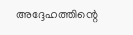അദ്ദേഹത്തിന്റെ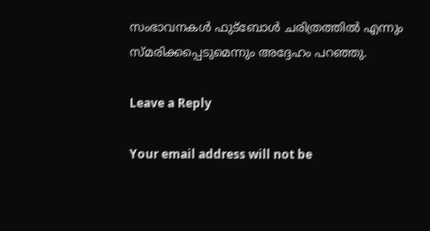സംഭാവനകൾ ഫുട്‌ബോൾ ചരിത്രത്തിൽ എന്നും സ്മരിക്കപ്പെടുമെന്നും അദ്ദേഹം പറഞ്ഞു.

Leave a Reply

Your email address will not be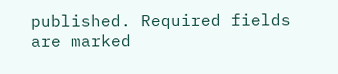published. Required fields are marked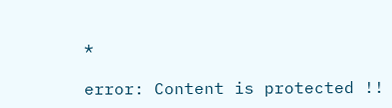*

error: Content is protected !!